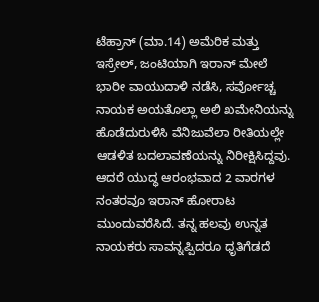ಟೆಹ್ರಾನ್ (ಮಾ.14) ಅಮೆರಿಕ ಮತ್ತು ಇಸ್ರೇಲ್, ಜಂಟಿಯಾಗಿ ಇರಾನ್ ಮೇಲೆ ಭಾರೀ ವಾಯುದಾಳಿ ನಡೆಸಿ, ಸರ್ವೋಚ್ಚ ನಾಯಕ ಅಯತೊಲ್ಲಾ ಅಲಿ ಖಮೇನಿಯನ್ನು ಹೊಡೆದುರುಳಿಸಿ ವೆನಿಜುವೆಲಾ ರೀತಿಯಲ್ಲೇ ಆಡಳಿತ ಬದಲಾವಣೆಯನ್ನು ನಿರೀಕ್ಷಿಸಿದ್ದವು. ಆದರೆ ಯುದ್ಧ ಆರಂಭವಾದ 2 ವಾರಗಳ ನಂತರವೂ ಇರಾನ್ ಹೋರಾಟ ಮುಂದುವರೆಸಿದೆ. ತನ್ನ ಹಲವು ಉನ್ನತ ನಾಯಕರು ಸಾವನ್ನಪ್ಪಿದರೂ ಧೃತಿಗೆಡದೆ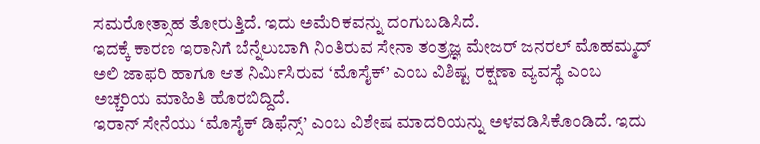ಸಮರೋತ್ಸಾಹ ತೋರುತ್ತಿದೆ. ಇದು ಅಮೆರಿಕವನ್ನು ದಂಗುಬಡಿಸಿದೆ.
ಇದಕ್ಕೆ ಕಾರಣ ಇರಾನಿಗೆ ಬೆನ್ನೆಲುಬಾಗಿ ನಿಂತಿರುವ ಸೇನಾ ತಂತ್ರಜ್ಞ ಮೇಜರ್ ಜನರಲ್ ಮೊಹಮ್ಮದ್ ಅಲಿ ಜಾಫರಿ ಹಾಗೂ ಆತ ನಿರ್ಮಿಸಿರುವ ‘ಮೊಸೈಕ್’ ಎಂಬ ವಿಶಿಷ್ಟ ರಕ್ಷಣಾ ವ್ಯವಸ್ಥೆ ಎಂಬ ಅಚ್ಚರಿಯ ಮಾಹಿತಿ ಹೊರಬಿದ್ದಿದೆ.
ಇರಾನ್ ಸೇನೆಯು ‘ಮೊಸೈಕ್ ಡಿಫೆನ್ಸ್’ ಎಂಬ ವಿಶೇಷ ಮಾದರಿಯನ್ನು ಅಳವಡಿಸಿಕೊಂಡಿದೆ. ಇದು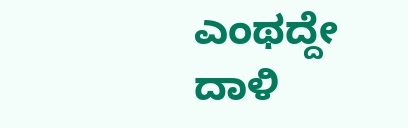ಎಂಥದ್ದೇ ದಾಳಿ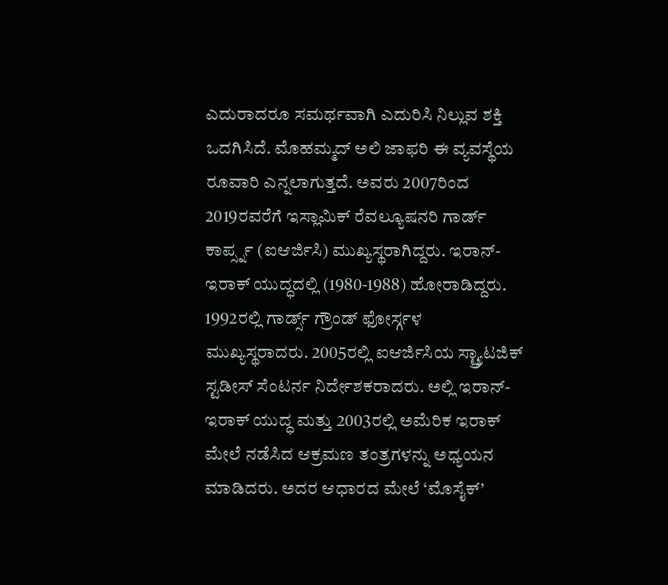ಎದುರಾದರೂ ಸಮರ್ಥವಾಗಿ ಎದುರಿಸಿ ನಿಲ್ಲುವ ಶಕ್ತಿ ಒದಗಿಸಿದೆ. ಮೊಹಮ್ಮದ್ ಅಲಿ ಜಾಫರಿ ಈ ವ್ಯವಸ್ಥೆಯ ರೂವಾರಿ ಎನ್ನಲಾಗುತ್ತದೆ. ಅವರು 2007ರಿಂದ 2019ರವರೆಗೆ ಇಸ್ಲಾಮಿಕ್ ರೆವಲ್ಯೂಷನರಿ ಗಾರ್ಡ್ ಕಾರ್ಪ್ಸ್ನ (ಐಆರ್ಜಿಸಿ) ಮುಖ್ಯಸ್ಥರಾಗಿದ್ದರು. ಇರಾನ್-ಇರಾಕ್ ಯುದ್ಧದಲ್ಲಿ (1980-1988) ಹೋರಾಡಿದ್ದರು.
1992ರಲ್ಲಿ ಗಾರ್ಡ್ಸ್ ಗ್ರೌಂಡ್ ಫೋರ್ಸ್ಗಳ ಮುಖ್ಯಸ್ಥರಾದರು. 2005ರಲ್ಲಿ ಐಆರ್ಜಿಸಿಯ ಸ್ಟ್ರ್ಯಾಟಜಿಕ್ ಸ್ಟಡೀಸ್ ಸೆಂಟರ್ನ ನಿರ್ದೇಶಕರಾದರು. ಅಲ್ಲಿ ಇರಾನ್-ಇರಾಕ್ ಯುದ್ಧ ಮತ್ತು 2003ರಲ್ಲಿ ಅಮೆರಿಕ ಇರಾಕ್ ಮೇಲೆ ನಡೆಸಿದ ಆಕ್ರಮಣ ತಂತ್ರಗಳನ್ನು ಅಧ್ಯಯನ ಮಾಡಿದರು. ಅದರ ಆಧಾರದ ಮೇಲೆ ‘ಮೊಸೈಕ್’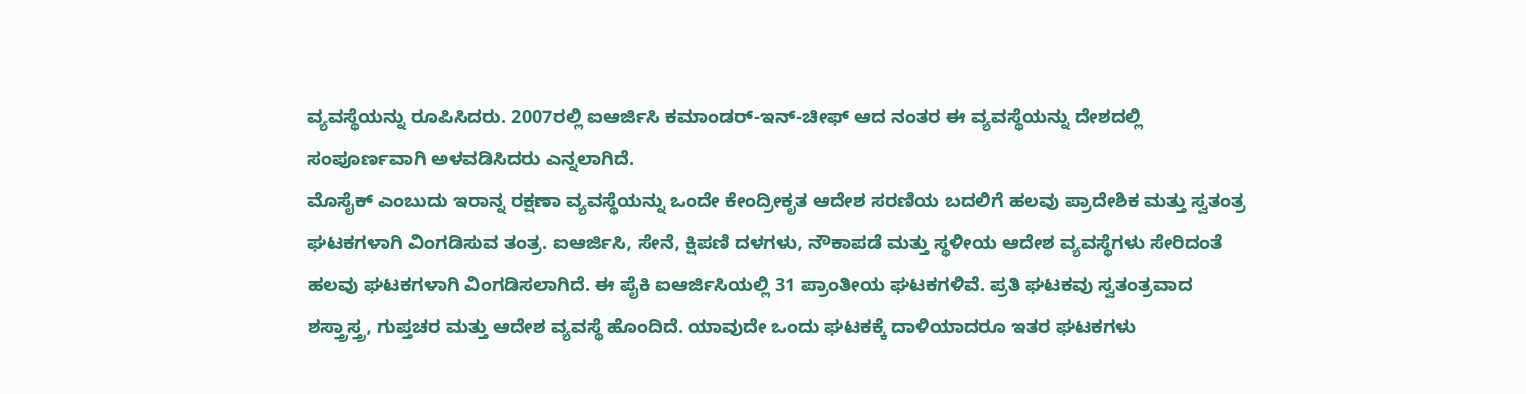ವ್ಯವಸ್ಥೆಯನ್ನು ರೂಪಿಸಿದರು. 2007ರಲ್ಲಿ ಐಆರ್ಜಿಸಿ ಕಮಾಂಡರ್-ಇನ್-ಚೀಫ್ ಆದ ನಂತರ ಈ ವ್ಯವಸ್ಥೆಯನ್ನು ದೇಶದಲ್ಲಿ ಸಂಪೂರ್ಣವಾಗಿ ಅಳವಡಿಸಿದರು ಎನ್ನಲಾಗಿದೆ.
ಮೊಸೈಕ್ ಎಂಬುದು ಇರಾನ್ನ ರಕ್ಷಣಾ ವ್ಯವಸ್ಥೆಯನ್ನು ಒಂದೇ ಕೇಂದ್ರೀಕೃತ ಆದೇಶ ಸರಣಿಯ ಬದಲಿಗೆ ಹಲವು ಪ್ರಾದೇಶಿಕ ಮತ್ತು ಸ್ವತಂತ್ರ ಘಟಕಗಳಾಗಿ ವಿಂಗಡಿಸುವ ತಂತ್ರ. ಐಆರ್ಜಿಸಿ, ಸೇನೆ, ಕ್ಷಿಪಣಿ ದಳಗಳು, ನೌಕಾಪಡೆ ಮತ್ತು ಸ್ಥಳೀಯ ಆದೇಶ ವ್ಯವಸ್ಥೆಗಳು ಸೇರಿದಂತೆ ಹಲವು ಘಟಕಗಳಾಗಿ ವಿಂಗಡಿಸಲಾಗಿದೆ. ಈ ಪೈಕಿ ಐಆರ್ಜಿಸಿಯಲ್ಲಿ 31 ಪ್ರಾಂತೀಯ ಘಟಕಗಳಿವೆ. ಪ್ರತಿ ಘಟಕವು ಸ್ವತಂತ್ರವಾದ ಶಸ್ತ್ರಾಸ್ತ್ರ, ಗುಪ್ತಚರ ಮತ್ತು ಆದೇಶ ವ್ಯವಸ್ಥೆ ಹೊಂದಿದೆ. ಯಾವುದೇ ಒಂದು ಘಟಕಕ್ಕೆ ದಾಳಿಯಾದರೂ ಇತರ ಘಟಕಗಳು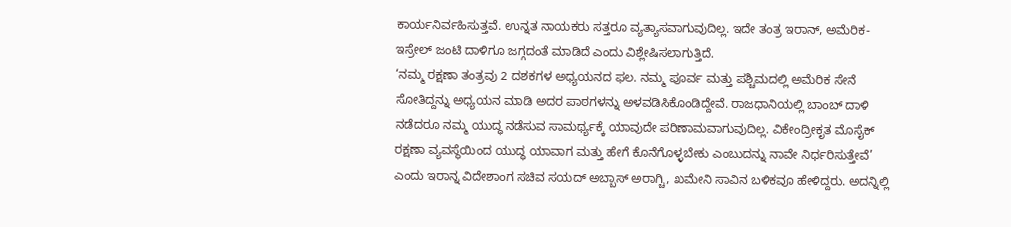ಕಾರ್ಯನಿರ್ವಹಿಸುತ್ತವೆ. ಉನ್ನತ ನಾಯಕರು ಸತ್ತರೂ ವ್ಯತ್ಯಾಸವಾಗುವುದಿಲ್ಲ. ಇದೇ ತಂತ್ರ ಇರಾನ್, ಅಮೆರಿಕ-ಇಸ್ರೇಲ್ ಜಂಟಿ ದಾಳಿಗೂ ಜಗ್ಗದಂತೆ ಮಾಡಿದೆ ಎಂದು ವಿಶ್ಲೇಷಿಸಲಾಗುತ್ತಿದೆ.
‘ನಮ್ಮ ರಕ್ಷಣಾ ತಂತ್ರವು 2 ದಶಕಗಳ ಅಧ್ಯಯನದ ಫಲ. ನಮ್ಮ ಪೂರ್ವ ಮತ್ತು ಪಶ್ಚಿಮದಲ್ಲಿ ಅಮೆರಿಕ ಸೇನೆ ಸೋತಿದ್ದನ್ನು ಅಧ್ಯಯನ ಮಾಡಿ ಅದರ ಪಾಠಗಳನ್ನು ಅಳವಡಿಸಿಕೊಂಡಿದ್ದೇವೆ. ರಾಜಧಾನಿಯಲ್ಲಿ ಬಾಂಬ್ ದಾಳಿ ನಡೆದರೂ ನಮ್ಮ ಯುದ್ಧ ನಡೆಸುವ ಸಾಮರ್ಥ್ಯಕ್ಕೆ ಯಾವುದೇ ಪರಿಣಾಮವಾಗುವುದಿಲ್ಲ. ವಿಕೇಂದ್ರೀಕೃತ ಮೊಸೈಕ್ ರಕ್ಷಣಾ ವ್ಯವಸ್ಥೆಯಿಂದ ಯುದ್ಧ ಯಾವಾಗ ಮತ್ತು ಹೇಗೆ ಕೊನೆಗೊಳ್ಳಬೇಕು ಎಂಬುದನ್ನು ನಾವೇ ನಿರ್ಧರಿಸುತ್ತೇವೆ’ ಎಂದು ಇರಾನ್ನ ವಿದೇಶಾಂಗ ಸಚಿವ ಸಯದ್ ಅಬ್ಬಾಸ್ ಅರಾಗ್ಚಿ, ಖಮೇನಿ ಸಾವಿನ ಬಳಿಕವೂ ಹೇಳಿದ್ದರು. ಅದನ್ನಿಲ್ಲಿ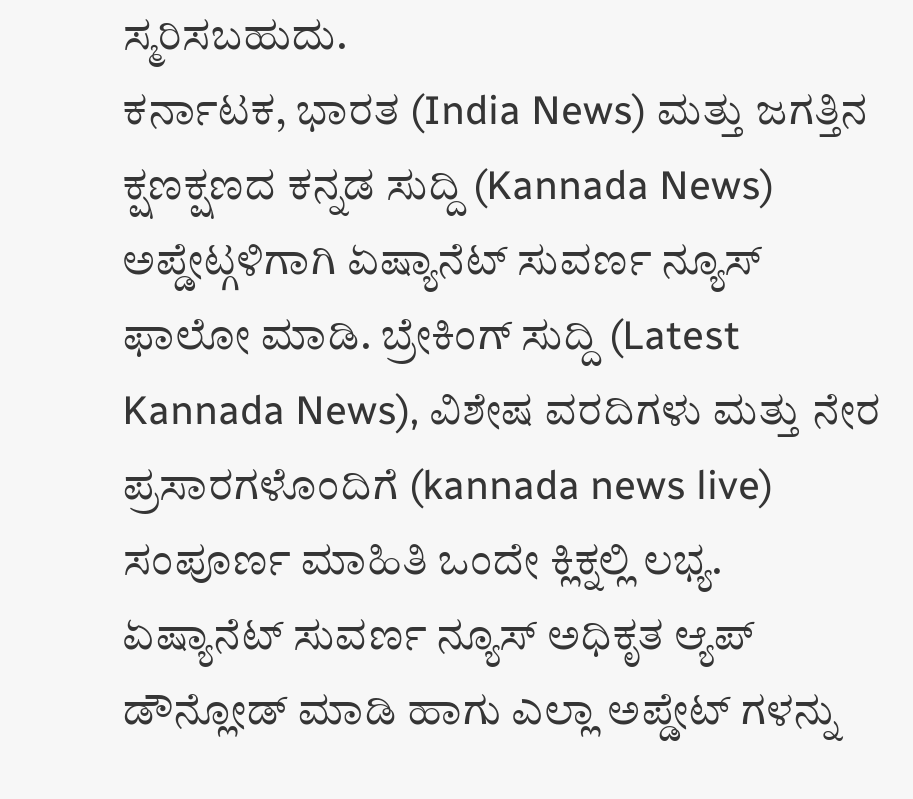ಸ್ಮರಿಸಬಹುದು.
ಕರ್ನಾಟಕ, ಭಾರತ (India News) ಮತ್ತು ಜಗತ್ತಿನ ಕ್ಷಣಕ್ಷಣದ ಕನ್ನಡ ಸುದ್ದಿ (Kannada News) ಅಪ್ಡೇಟ್ಗಳಿಗಾಗಿ ಏಷ್ಯಾನೆಟ್ ಸುವರ್ಣ ನ್ಯೂಸ್ ಫಾಲೋ ಮಾಡಿ. ಬ್ರೇಕಿಂಗ್ ಸುದ್ದಿ (Latest Kannada News), ವಿಶೇಷ ವರದಿಗಳು ಮತ್ತು ನೇರ ಪ್ರಸಾರಗಳೊಂದಿಗೆ (kannada news live) ಸಂಪೂರ್ಣ ಮಾಹಿತಿ ಒಂದೇ ಕ್ಲಿಕ್ನಲ್ಲಿ ಲಭ್ಯ. ಏಷ್ಯಾನೆಟ್ ಸುವರ್ಣ ನ್ಯೂಸ್ ಅಧಿಕೃತ ಆ್ಯಪ್ ಡೌನ್ಲೋಡ್ ಮಾಡಿ ಹಾಗು ಎಲ್ಲಾ ಅಪ್ಡೇಟ್ ಗಳನ್ನು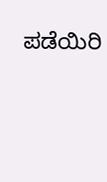ಪಡೆಯಿರಿ